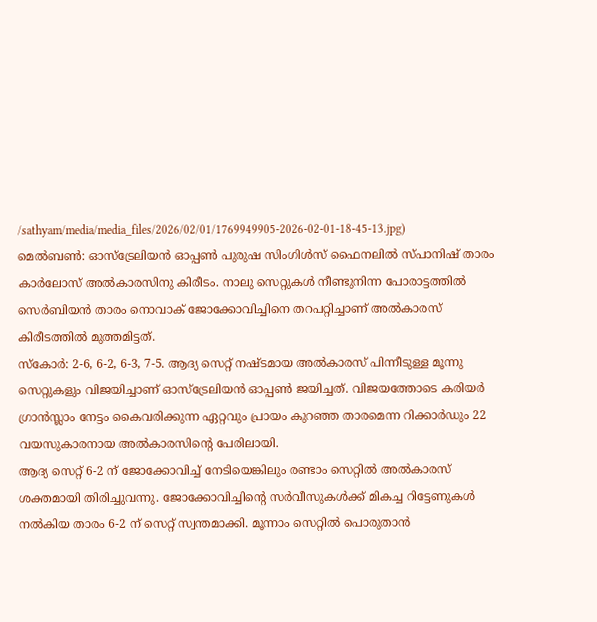/sathyam/media/media_files/2026/02/01/1769949905-2026-02-01-18-45-13.jpg)
മെൽബൺ: ഓസ്ട്രേലിയൻ ഓപ്പൺ പുരുഷ സിംഗിൾസ് ഫൈനലിൽ സ്പാനിഷ് താരം കാർലോസ് അൽകാരസിനു കിരീടം. നാലു സെറ്റുകൾ നീണ്ടുനിന്ന പോരാട്ടത്തിൽ സെർബിയൻ താരം നൊവാക് ജോക്കോവിച്ചിനെ തറപറ്റിച്ചാണ് അൽകാരസ് കിരീടത്തിൽ മുത്തമിട്ടത്.
സ്കോർ: 2-6, 6-2, 6-3, 7-5. ആദ്യ സെറ്റ് നഷ്ടമായ അൽകാരസ് പിന്നീടുള്ള മൂന്നു സെറ്റുകളും വിജയിച്ചാണ് ഓസ്ട്രേലിയൻ ഓപ്പൺ ജയിച്ചത്. വിജയത്തോടെ കരിയർ ഗ്രാൻസ്ലാം നേട്ടം കൈവരിക്കുന്ന ഏറ്റവും പ്രായം കുറഞ്ഞ താരമെന്ന റിക്കാർഡും 22 വയസുകാരനായ അൽകാരസിന്റെ പേരിലായി.
ആദ്യ സെറ്റ് 6-2 ന് ജോക്കോവിച്ച് നേടിയെങ്കിലും രണ്ടാം സെറ്റിൽ അൽകാരസ് ശക്തമായി തിരിച്ചുവന്നു. ജോക്കോവിച്ചിന്റെ സർവീസുകൾക്ക് മികച്ച റിട്ടേണുകൾ നൽകിയ താരം 6-2 ന് സെറ്റ് സ്വന്തമാക്കി. മൂന്നാം സെറ്റിൽ പൊരുതാൻ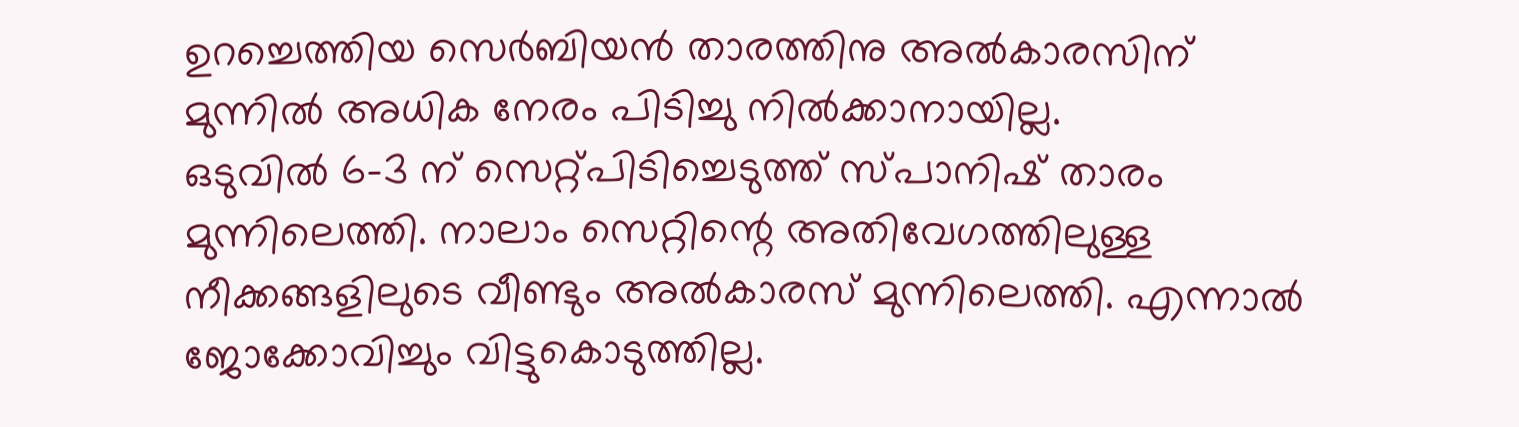ഉറച്ചെത്തിയ സെർബിയൻ താരത്തിനു അൽകാരസിന് മുന്നിൽ അധിക നേരം പിടിച്ചു നിൽക്കാനായില്ല.
ഒടുവിൽ 6-3 ന് സെറ്റ്പിടിച്ചെടുത്ത് സ്പാനിഷ് താരം മുന്നിലെത്തി. നാലാം സെറ്റിന്റെ അതിവേഗത്തിലുള്ള നീക്കങ്ങളിലുടെ വീണ്ടും അൽകാരസ് മുന്നിലെത്തി. എന്നാൽ ജോക്കോവിച്ചും വിട്ടുകൊടുത്തില്ല.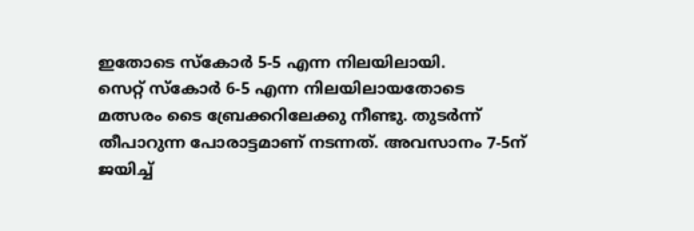ഇതോടെ സ്കോർ 5-5 എന്ന നിലയിലായി.
സെറ്റ് സ്കോർ 6-5 എന്ന നിലയിലായതോടെ മത്സരം ടൈ ബ്രേക്കറിലേക്കു നീണ്ടു. തുടർന്ന് തീപാറുന്ന പോരാട്ടമാണ് നടന്നത്. അവസാനം 7-5ന് ജയിച്ച്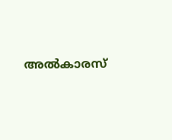അൽകാരസ്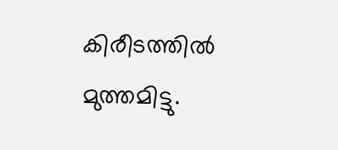കിരീടത്തിൽ മുത്തമിട്ടു.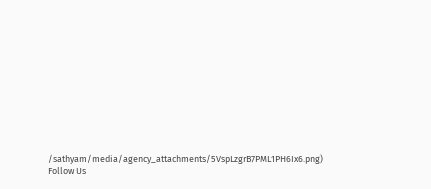/sathyam/media/agency_attachments/5VspLzgrB7PML1PH6Ix6.png)
Follow Us